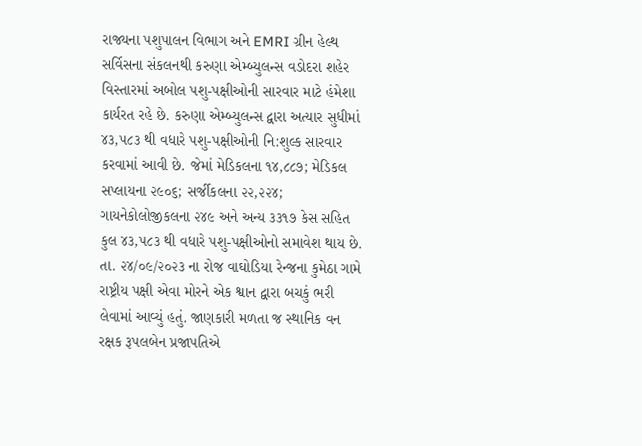રાજ્યના પશુપાલન વિભાગ અને EMRI ગ્રીન હેલ્થ સર્વિસના સંકલનથી કરુણા એમ્બ્યુલન્સ વડોદરા શહેર વિસ્તારમાં અબોલ પશુ-પક્ષીઓની સારવાર માટે હંમેશા કાર્યરત રહે છે. કરુણા એમ્બ્યુલન્સ દ્વારા અત્યાર સુધીમાં ૪૩,૫૮૩ થી વધારે પશુ-પક્ષીઓની નિ:શુલ્ક સારવાર કરવામાં આવી છે. જેમાં મેડિકલના ૧૪,૮૮૭; મેડિકલ સપ્લાયના ૨૯૦૬; સર્જીકલના ૨૨,૨૨૪; ગાયનેકોલોજીકલના ૨૪૯ અને અન્ય ૩૩૧૭ કેસ સહિત કુલ ૪૩,૫૮૩ થી વધારે પશુ-પક્ષીઓનો સમાવેશ થાય છે.
તા. ૨૪/૦૯/૨૦૨૩ ના રોજ વાઘોડિયા રેન્જના કુમેઠા ગામે રાષ્ટ્રીય પક્ષી એવા મોરને એક શ્વાન દ્વારા બચકું ભરી લેવામાં આવ્યું હતું. જાણકારી મળતા જ સ્થાનિક વન રક્ષક રૂપલબેન પ્રજાપતિએ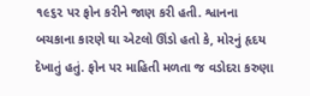૧૯૬૨ પર ફોન કરીને જાણ કરી હતી. શ્વાનના બચકાના કારણે ઘા એટલો ઊંડો હતો કે, મોરનું હૃદય દેખાતું હતું. ફોન પર માહિતી મળતા જ વડોદરા કરુણા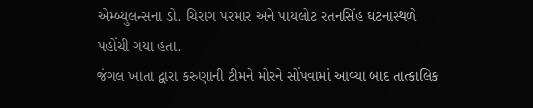એમ્બ્યુલન્સના ડો. ચિરાગ પરમાર અને પાયલોટ રતનસિંહ ઘટનાસ્થળે પહોંચી ગયા હતા.
જંગલ ખાતા દ્વારા કરુણાની ટીમને મોરને સોંપવામાં આવ્યા બાદ તાત્કાલિક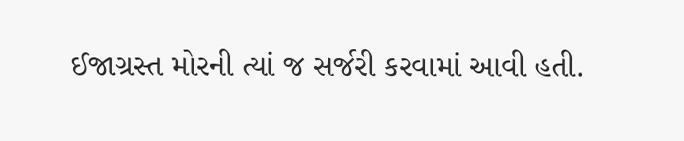ઈજાગ્રસ્ત મોરની ત્યાં જ સર્જરી કરવામાં આવી હતી.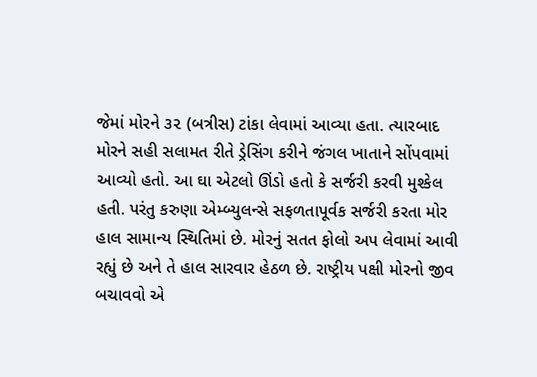જેમાં મોરને ૩૨ (બત્રીસ) ટાંકા લેવામાં આવ્યા હતા. ત્યારબાદ મોરને સહી સલામત રીતે ડ્રેસિંગ કરીને જંગલ ખાતાને સોંપવામાં આવ્યો હતો. આ ઘા એટલો ઊંડો હતો કે સર્જરી કરવી મુશ્કેલ હતી. પરંતુ કરુણા એમ્બ્યુલન્સે સફળતાપૂર્વક સર્જરી કરતા મોર હાલ સામાન્ય સ્થિતિમાં છે. મોરનું સતત ફોલો અપ લેવામાં આવી રહ્યું છે અને તે હાલ સારવાર હેઠળ છે. રાષ્ટ્રીય પક્ષી મોરનો જીવ બચાવવો એ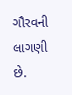ગૌરવની લાગણી છે.